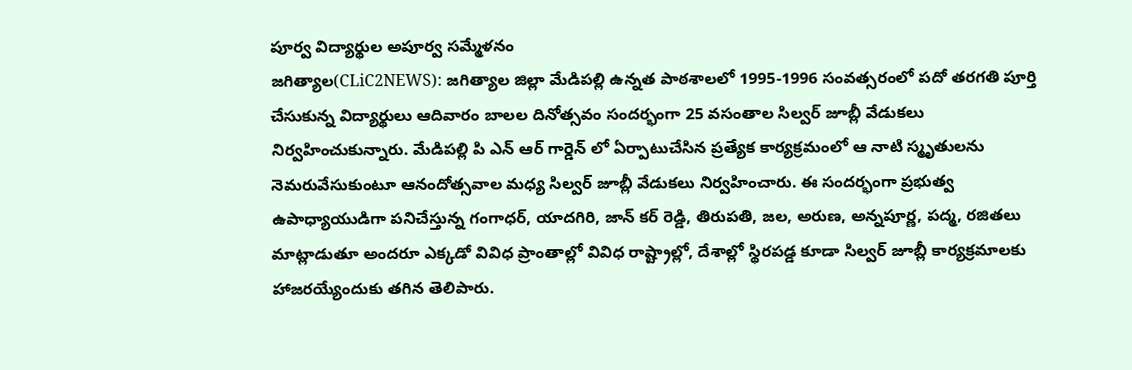పూర్వ విద్యార్థుల అపూర్వ సమ్మేళనం
జగిత్యాల(CLiC2NEWS): జగిత్యాల జిల్లా మేడిపల్లి ఉన్నత పాఠశాలలో 1995-1996 సంవత్సరంలో పదో తరగతి పూర్తి చేసుకున్న విద్యార్థులు ఆదివారం బాలల దినోత్సవం సందర్భంగా 25 వసంతాల సిల్వర్ జూబ్లీ వేడుకలు నిర్వహించుకున్నారు. మేడిపల్లి పి ఎన్ ఆర్ గార్డెన్ లో ఏర్పాటుచేసిన ప్రత్యేక కార్యక్రమంలో ఆ నాటి స్మృతులను నెమరువేసుకుంటూ ఆనందోత్సవాల మధ్య సిల్వర్ జూబ్లీ వేడుకలు నిర్వహించారు. ఈ సందర్భంగా ప్రభుత్వ ఉపాధ్యాయుడిగా పనిచేస్తున్న గంగాధర్, యాదగిరి, జాన్ కర్ రెడ్డి, తిరుపతి, జల, అరుణ, అన్నపూర్ణ, పద్మ, రజితలు మాట్లాడుతూ అందరూ ఎక్కడో వివిధ ప్రాంతాల్లో వివిధ రాష్ట్రాల్లో, దేశాల్లో స్థిరపడ్డ కూడా సిల్వర్ జూబ్లీ కార్యక్రమాలకు హాజరయ్యేందుకు తగిన తెలిపారు.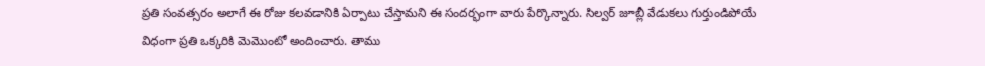ప్రతి సంవత్సరం అలాగే ఈ రోజు కలవడానికి ఏర్పాటు చేస్తామని ఈ సందర్భంగా వారు పేర్కొన్నారు. సిల్వర్ జూబ్లీ వేడుకలు గుర్తుండిపోయే విధంగా ప్రతి ఒక్కరికి మెమొంటో అందించారు. తాము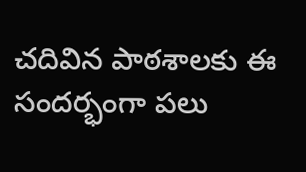చదివిన పాఠశాలకు ఈ సందర్భంగా పలు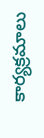కార్యక్రమాలు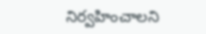నిర్వహించాలని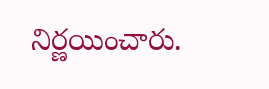నిర్ణయించారు.